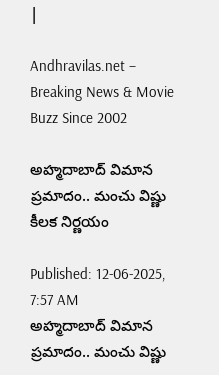|

Andhravilas.net – Breaking News & Movie Buzz Since 2002

అహ్మదాబాద్‌ విమాన ప్రమాదం.. మంచు విష్ణు కీలక నిర్ణయం

Published: 12-06-2025, 7:57 AM
అహ్మదాబాద్‌ విమాన ప్రమాదం.. మంచు విష్ణు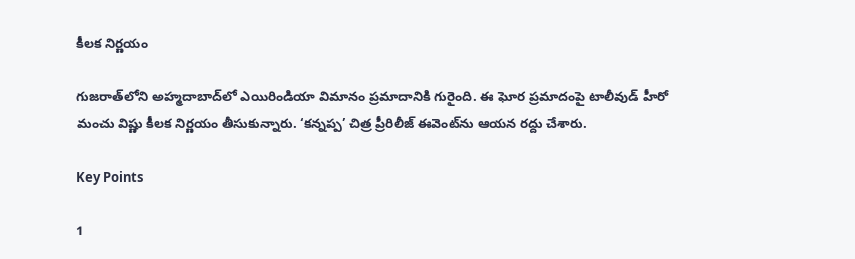కీలక నిర్ణయం

గుజరాత్‌లోని అహ్మదాబాద్‌లో ఎయిరిండియా విమానం ప్రమాదానికి గురైంది. ఈ ఘోర ప్రమాదంపై టాలీవుడ్ హీరో మంచు విష్ణు కీలక నిర్ణయం తీసుకున్నారు. ‘కన్నప్ప’ చిత్ర ప్రీరిలీజ్ ఈవెంట్‌ను ఆయన రద్దు చేశారు.

Key Points

1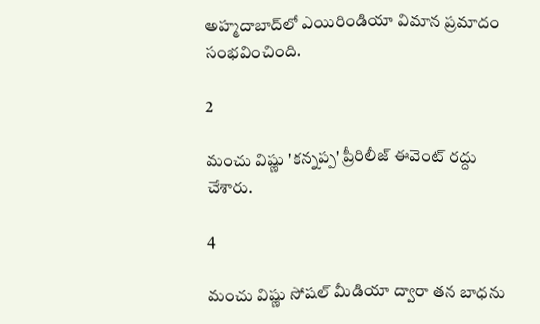అహ్మదాబాద్‌లో ఎయిరిండియా విమాన ప్రమాదం సంభవించింది.

2

మంచు విష్ణు 'కన్నప్ప' ప్రీరిలీజ్ ఈవెంట్ రద్దు చేశారు.

4

మంచు విష్ణు సోషల్ మీడియా ద్వారా తన బాధను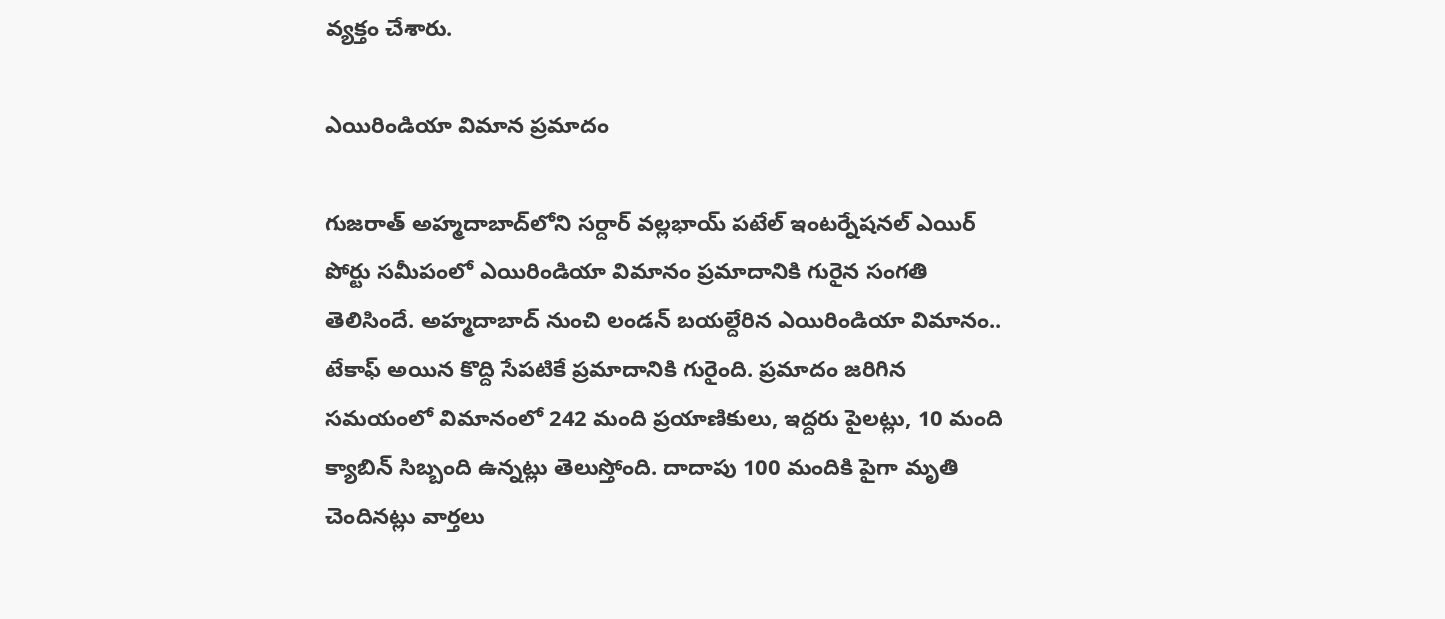వ్యక్తం చేశారు.

ఎయిరిండియా విమాన ప్రమాదం

గుజరాత్‌ అహ్మదాబాద్‌లోని సర్దార్‌ వల్లభాయ్‌ పటేల్‌ ఇంటర్నేషనల్‌ ఎయిర్‌ పోర్టు సమీపంలో ఎయిరిండియా విమానం ప్రమాదానికి గురైన సంగతి తెలిసిందే. అహ్మదాబాద్‌ నుంచి లండన్‌ బయల్దేరిన ఎయిరిండియా విమానం.. టేకాఫ్‌ అయిన కొద్ది సేపటికే ప్రమాదానికి గురైంది. ప్రమాదం జరిగిన సమయంలో విమానంలో 242 మంది ప్రయాణికులు, ఇద్దరు పైలట్లు, 10 మంది క్యాబిన్‌ సిబ్బంది ఉన్నట్లు తెలుస్తోంది. దాదాపు 100 మందికి పైగా మృతి చెందినట్లు వార్తలు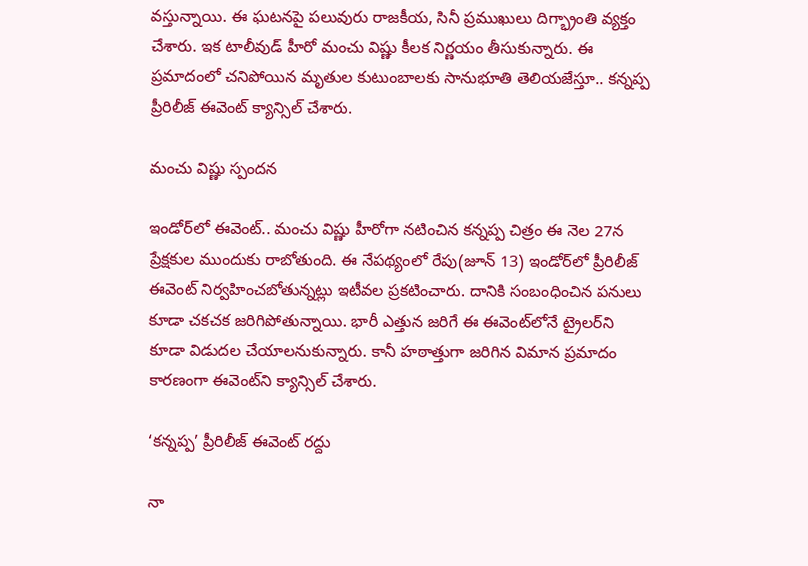వస్తున్నాయి. ఈ ఘటనపై పలువురు రాజకీయ, సినీ ప్రముఖులు దిగ్భ్రాంతి వ్యక్తం చేశారు. ఇక టాలీవుడ్‌ హీరో మంచు విష్ణు కీలక నిర్ణయం తీసుకున్నారు. ఈ ప్రమాదంలో చనిపోయిన మృతుల కుటుంబాలకు సానుభూతి తెలియజేస్తూ.. కన్నప్ప ప్రీరిలీజ్‌ ఈవెంట్‌ క్యాన్సిల్‌ చేశారు.

మంచు విష్ణు స్పందన

ఇండోర్‌లో ఈవెంట్‌.. మంచు విష్ణు హీరోగా నటించిన కన్నప్ప చిత్రం ఈ నెల 27న ప్రేక్షకుల ముందుకు రాబోతుంది. ఈ నేపథ్యంలో రేపు(జూన్‌ 13) ఇండోర్‌లో ప్రీరిలీజ్‌ ఈవెంట్‌ నిర్వహించబోతున్నట్లు ఇటీవల ప్రకటించారు. దానికి సంబంధించిన పనులు కూడా చకచక జరిగిపోతున్నాయి. భారీ ఎత్తున జరిగే ఈ ఈవెంట్‌లోనే ట్రైలర్‌ని కూడా విడుదల చేయాలనుకున్నారు. కానీ హఠాత్తుగా జరిగిన విమాన ప్రమాదం కారణంగా ఈవెంట్‌ని క్యాన్సిల్‌ చేశారు.

‘కన్నప్ప’ ప్రీరిలీజ్ ఈవెంట్ రద్దు

నా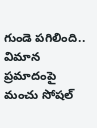గుండె పగిలింది.. విమాన ప్రమాదంపై మంచు సోషల్‌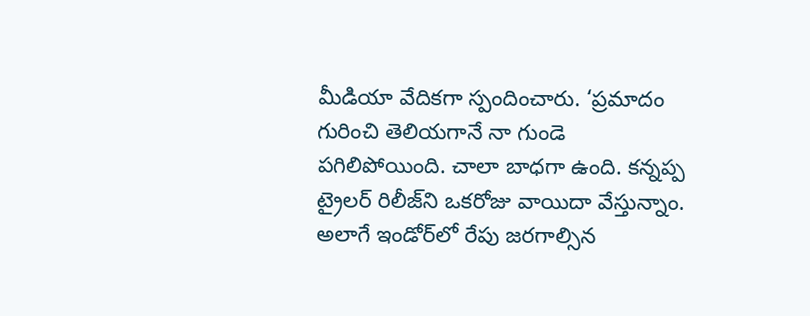మీడియా వేదికగా స్పందించారు. ‘ప్రమాదం గురించి తెలియగానే నా గుండె పగిలిపోయింది. చాలా బాధగా ఉంది. కన్నప్ప ట్రైలర్‌ రిలీజ్‌ని ఒకరోజు వాయిదా వేస్తున్నాం. అలాగే ఇండోర్‌లో రేపు జరగాల్సిన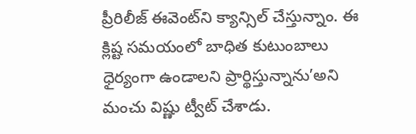ప్రీరిలీజ్‌ ఈవెంట్‌ని క్యాన్సిల్‌ చేస్తున్నాం. ఈ క్లిష్ట సమయంలో బాధిత కుటుంబాలు ధైర్యంగా ఉండాలని ప్రార్థిస్తున్నాను’అని మంచు విష్ణు ట్వీట్‌ చేశాడు.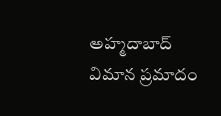అహ్మదాబాద్ విమాన ప్రమాదం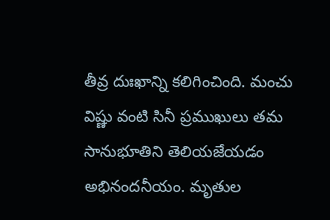తీవ్ర దుఃఖాన్ని కలిగించింది. మంచు విష్ణు వంటి సినీ ప్రముఖులు తమ సానుభూతిని తెలియజేయడం అభినందనీయం. మృతుల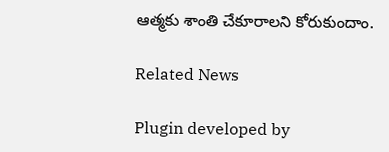ఆత్మకు శాంతి చేకూరాలని కోరుకుందాం.

Related News

Plugin developed by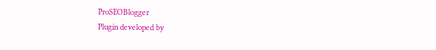ProSEOBlogger
Plugin developed by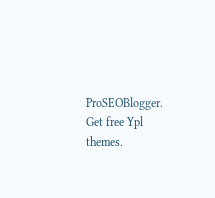ProSEOBlogger. Get free Ypl themes.